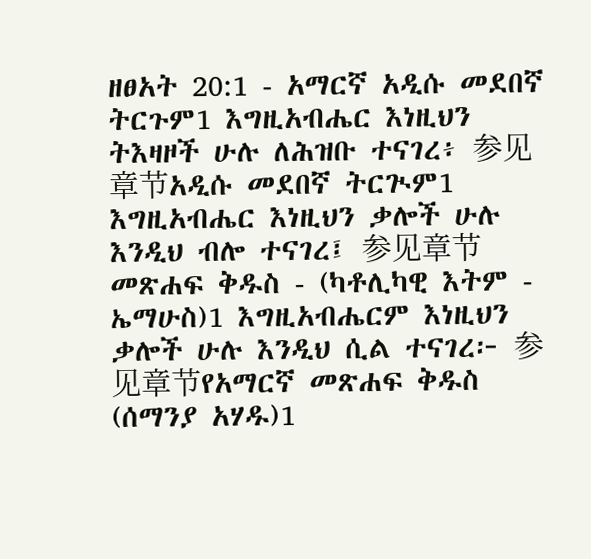ዘፀአት 20:1 - አማርኛ አዲሱ መደበኛ ትርጉም1 እግዚአብሔር እነዚህን ትእዛዞች ሁሉ ለሕዝቡ ተናገረ፥ 参见章节አዲሱ መደበኛ ትርጒም1 እግዚአብሔር እነዚህን ቃሎች ሁሉ እንዲህ ብሎ ተናገረ፤ 参见章节መጽሐፍ ቅዱስ - (ካቶሊካዊ እትም - ኤማሁስ)1 እግዚአብሔርም እነዚህን ቃሎች ሁሉ እንዲህ ሲል ተናገረ፦ 参见章节የአማርኛ መጽሐፍ ቅዱስ (ሰማንያ አሃዱ)1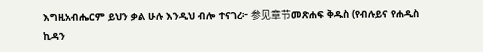እግዚአብሔርም ይህን ቃል ሁሉ እንዲህ ብሎ ተናገረ፦ 参见章节መጽሐፍ ቅዱስ (የብሉይና የሐዲስ ኪዳን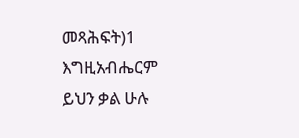መጻሕፍት)1 እግዚአብሔርም ይህን ቃል ሁሉ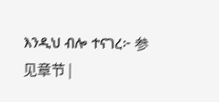እንዲህ ብሎ ተናገረ፦ 参见章节 |